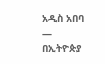አዲስ አበባ —
በኢትዮጵያ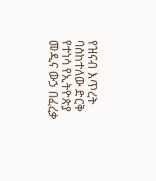የዝናብ እጥረት ባስከተለው ድርቅ የተነሳ የኢትዮጵያ መዲና ውኃ በፈረቃ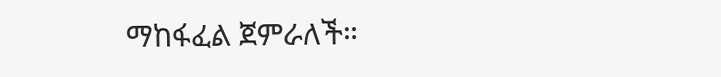ማከፋፈል ጀምራለች።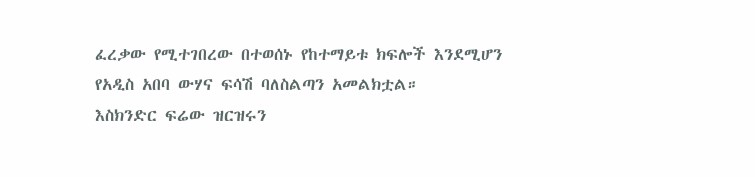ፈረቃው የሚተገበረው በተወሰኑ የከተማይቱ ክፍሎች እንደሚሆን የአዲስ አበባ ውሃና ፍሳሽ ባለስልጣን አመልክቷል።
እስክንድር ፍሬው ዝርዝሩን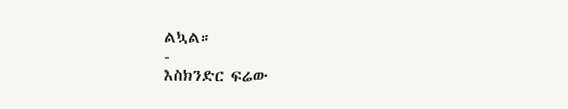ልኳል።
-
እስክንድር ፍሬው